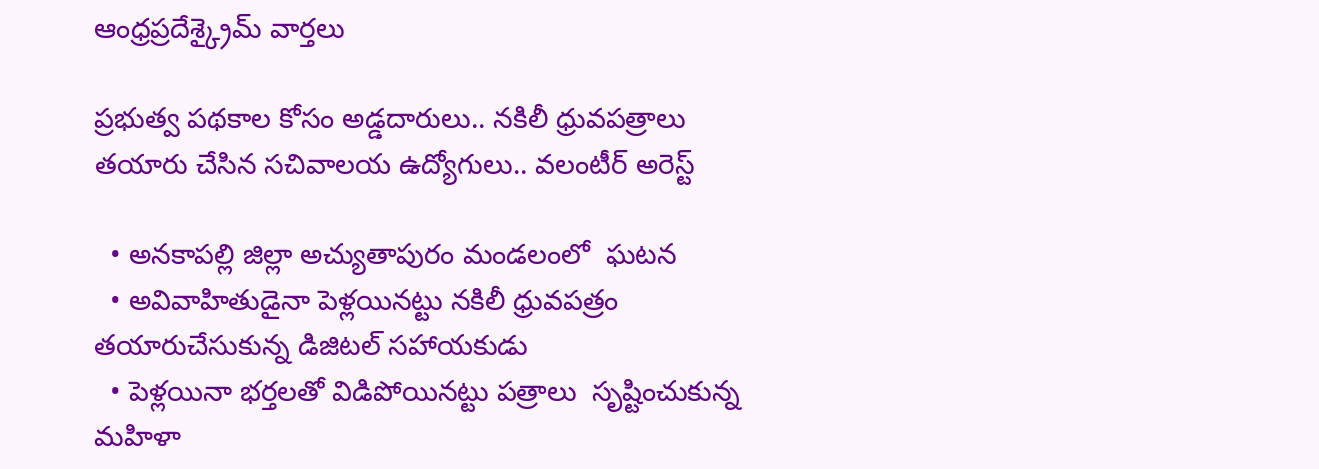ఆంధ్రప్రదేశ్క్రైమ్ వార్తలు

ప్రభుత్వ పథకాల కోసం అడ్డదారులు.. నకిలీ ధ్రువపత్రాలు తయారు చేసిన సచివాలయ ఉద్యోగులు.. వలంటీర్ అరెస్ట్

  • అనకాపల్లి జిల్లా అచ్యుతాపురం మండలంలో  ఘటన
  • అవివాహితుడైనా పెళ్లయినట్టు నకిలీ ధ్రువపత్రం తయారుచేసుకున్న డిజిటల్ సహాయకుడు
  • పెళ్లయినా భర్తలతో విడిపోయినట్టు పత్రాలు  సృష్టించుకున్న మహిళా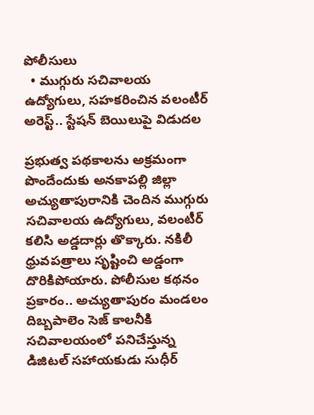పోలీసులు
  • ముగ్గురు సచివాలయ ఉద్యోగులు, సహకరించిన వలంటీర్ అరెస్ట్.. స్టేషన్ బెయిలుపై విడుదల

ప్రభుత్వ పథకాలను అక్రమంగా పొందేందుకు అనకాపల్లి జిల్లా అచ్యుతాపురానికి చెందిన ముగ్గురు సచివాలయ ఉద్యోగులు, వలంటీర్ కలిసి అడ్డదార్లు తొక్కారు. నకిలీ ధ్రువపత్రాలు సృష్టించి అడ్డంగా దొరికిపోయారు. పోలీసుల కథనం ప్రకారం.. అచ్యుతాపురం మండలం దిబ్బపాలెం సెజ్ కాలనీకి సచివాలయంలో పనిచేస్తున్న డిజిటల్ సహాయకుడు సుధీర్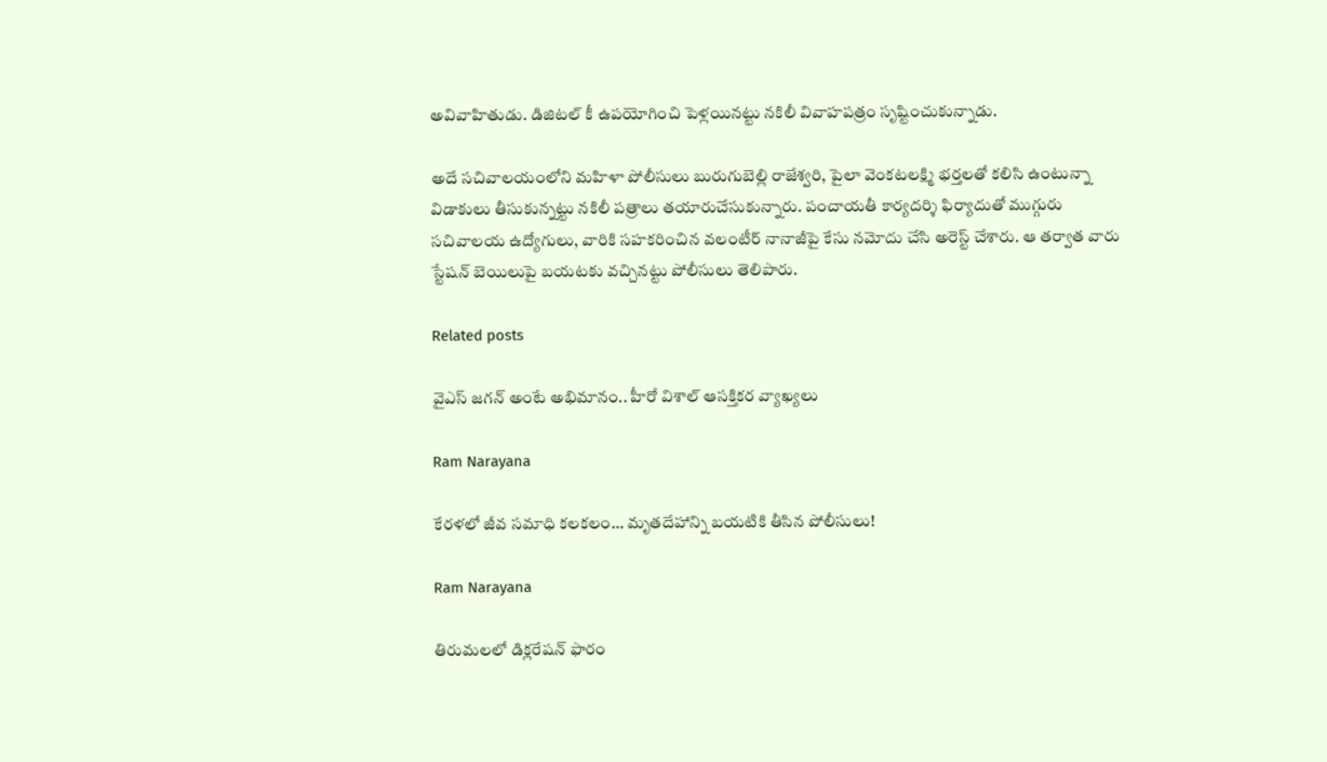అవివాహితుడు. డిజిటల్ కీ ఉపయోగించి పెళ్లయినట్టు నకిలీ వివాహపత్రం సృష్టించుకున్నాడు.

అదే సచివాలయంలోని మహిళా పోలీసులు బురుగుబెల్లి రాజేశ్వరి, పైలా వెంకటలక్ష్మి భర్తలతో కలిసి ఉంటున్నా విడాకులు తీసుకున్నట్టు నకిలీ పత్రాలు తయారుచేసుకున్నారు. పంచాయతీ కార్యదర్శి ఫిర్యాదుతో ముగ్గురు సచివాలయ ఉద్యోగులు, వారికి సహకరించిన వలంటీర్ నానాజీపై కేసు నమోదు చేసి అరెస్ట్ చేశారు. ఆ తర్వాత వారు స్టేషన్ బెయిలుపై బయటకు వచ్చినట్టు పోలీసులు తెలిపారు.

Related posts

వైఎస్ జగన్ అంటే అభిమానం.. హీరో విశాల్ ఆసక్తికర వ్యాఖ్యలు

Ram Narayana

కేరళలో జీవ సమాధి కలకలం… మృతదేహాన్ని బయటికి తీసిన పోలీసులు!

Ram Narayana

తిరుమలలో డిక్లరేషన్ ఫారం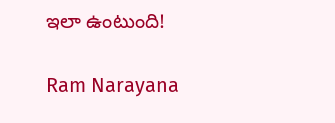ఇలా ఉంటుంది!

Ram Narayana